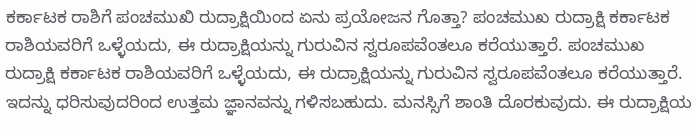ಕರ್ಕಾಟಕ ರಾಶಿಗೆ ಪಂಚಮುಖಿ ರುದ್ರಾಕ್ಷಿಯಿಂದ ಏನು ಪ್ರಯೋಜನ ಗೊತ್ತಾ? ಪಂಚಮುಖ ರುದ್ರಾಕ್ಷಿ ಕರ್ಕಾಟಕ ರಾಶಿಯವರಿಗೆ ಒಳ್ಳೆಯದು, ಈ ರುದ್ರಾಕ್ಷಿಯನ್ನು ಗುರುವಿನ ಸ್ವರೂಪವೆಂತಲೂ ಕರೆಯುತ್ತಾರೆ. ಪಂಚಮುಖ ರುದ್ರಾಕ್ಷಿ ಕರ್ಕಾಟಕ ರಾಶಿಯವರಿಗೆ ಒಳ್ಳೆಯದು, ಈ ರುದ್ರಾಕ್ಷಿಯನ್ನು ಗುರುವಿನ ಸ್ವರೂಪವೆಂತಲೂ ಕರೆಯುತ್ತಾರೆ. ಇದನ್ನು ಧರಿಸುವುದರಿಂದ ಉತ್ತಮ ಜ್ಞಾನವನ್ನು ಗಳಿಸಬಹುದು. ಮನಸ್ಸಿಗೆ ಶಾಂತಿ ದೊರಕುವುದು. ಈ ರುದ್ರಾಕ್ಷಿಯ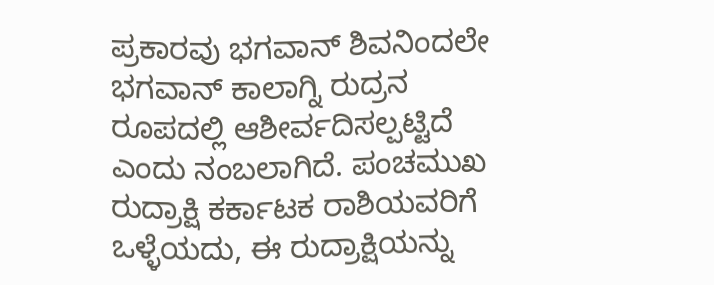ಪ್ರಕಾರವು ಭಗವಾನ್ ಶಿವನಿಂದಲೇ ಭಗವಾನ್ ಕಾಲಾಗ್ನಿ ರುದ್ರನ ರೂಪದಲ್ಲಿ ಆಶೀರ್ವದಿಸಲ್ಪಟ್ಟಿದೆ ಎಂದು ನಂಬಲಾಗಿದೆ. ಪಂಚಮುಖ ರುದ್ರಾಕ್ಷಿ ಕರ್ಕಾಟಕ ರಾಶಿಯವರಿಗೆ ಒಳ್ಳೆಯದು, ಈ ರುದ್ರಾಕ್ಷಿಯನ್ನು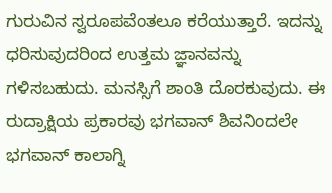ಗುರುವಿನ ಸ್ವರೂಪವೆಂತಲೂ ಕರೆಯುತ್ತಾರೆ. ಇದನ್ನು ಧರಿಸುವುದರಿಂದ ಉತ್ತಮ ಜ್ಞಾನವನ್ನು ಗಳಿಸಬಹುದು. ಮನಸ್ಸಿಗೆ ಶಾಂತಿ ದೊರಕುವುದು. ಈ ರುದ್ರಾಕ್ಷಿಯ ಪ್ರಕಾರವು ಭಗವಾನ್ ಶಿವನಿಂದಲೇ ಭಗವಾನ್ ಕಾಲಾಗ್ನಿ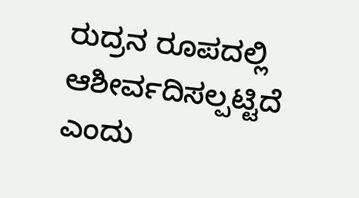ರುದ್ರನ ರೂಪದಲ್ಲಿ ಆಶೀರ್ವದಿಸಲ್ಪಟ್ಟಿದೆ ಎಂದು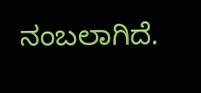ನಂಬಲಾಗಿದೆ.